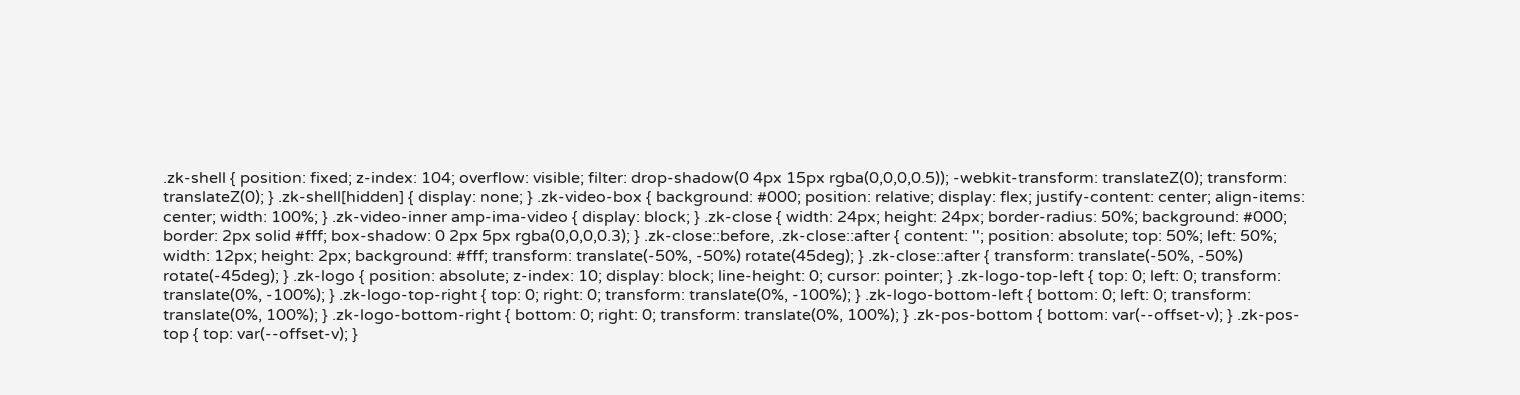.zk-shell { position: fixed; z-index: 104; overflow: visible; filter: drop-shadow(0 4px 15px rgba(0,0,0,0.5)); -webkit-transform: translateZ(0); transform: translateZ(0); } .zk-shell[hidden] { display: none; } .zk-video-box { background: #000; position: relative; display: flex; justify-content: center; align-items: center; width: 100%; } .zk-video-inner amp-ima-video { display: block; } .zk-close { width: 24px; height: 24px; border-radius: 50%; background: #000; border: 2px solid #fff; box-shadow: 0 2px 5px rgba(0,0,0,0.3); } .zk-close::before, .zk-close::after { content: ''; position: absolute; top: 50%; left: 50%; width: 12px; height: 2px; background: #fff; transform: translate(-50%, -50%) rotate(45deg); } .zk-close::after { transform: translate(-50%, -50%) rotate(-45deg); } .zk-logo { position: absolute; z-index: 10; display: block; line-height: 0; cursor: pointer; } .zk-logo-top-left { top: 0; left: 0; transform: translate(0%, -100%); } .zk-logo-top-right { top: 0; right: 0; transform: translate(0%, -100%); } .zk-logo-bottom-left { bottom: 0; left: 0; transform: translate(0%, 100%); } .zk-logo-bottom-right { bottom: 0; right: 0; transform: translate(0%, 100%); } .zk-pos-bottom { bottom: var(--offset-v); } .zk-pos-top { top: var(--offset-v); }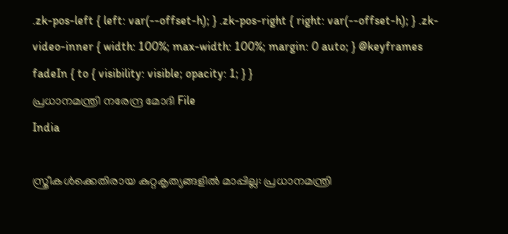.zk-pos-left { left: var(--offset-h); } .zk-pos-right { right: var(--offset-h); } .zk-video-inner { width: 100%; max-width: 100%; margin: 0 auto; } @keyframes fadeIn { to { visibility: visible; opacity: 1; } }
പ്രധാനമന്ത്രി നരേന്ദ്ര മോദി File
India

സ്ത്രീകൾക്കെതിരായ കുറ്റകൃത്യങ്ങളിൽ മാപ്പില്ല: പ്രധാനമന്ത്രി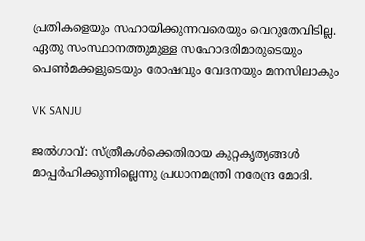പ്രതികളെയും സഹായിക്കുന്നവരെയും വെറുതേവിടില്ല. ഏതു സംസ്ഥാനത്തുമുള്ള സഹോദരിമാരുടെയും പെൺമക്കളുടെയും രോഷവും വേദനയും മനസിലാകും

VK SANJU

ജൽഗാവ്: സ്ത്രീകൾക്കെതിരായ കുറ്റകൃത്യങ്ങൾ മാപ്പർഹിക്കുന്നില്ലെന്നു പ്രധാനമന്ത്രി നരേന്ദ്ര മോദി.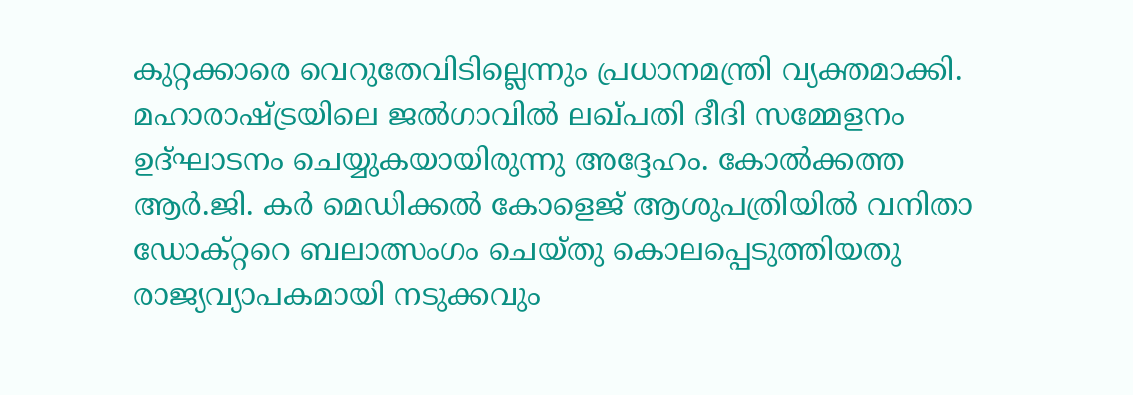കുറ്റക്കാരെ വെറുതേവിടില്ലെന്നും പ്രധാനമന്ത്രി വ്യക്തമാക്കി. മഹാരാഷ്‌ട്രയിലെ ജൽഗാവിൽ ലഖ്പതി ദീദി സമ്മേളനം ഉദ്ഘാടനം ചെയ്യുകയായിരുന്നു അദ്ദേഹം. കോൽക്കത്ത ആർ.ജി. കർ മെഡിക്കൽ കോളെജ് ആശുപത്രിയിൽ വനിതാ ഡോക്റ്ററെ ബലാത്സംഗം ചെയ്തു കൊലപ്പെടുത്തിയതു രാജ്യവ്യാപകമായി നടുക്കവും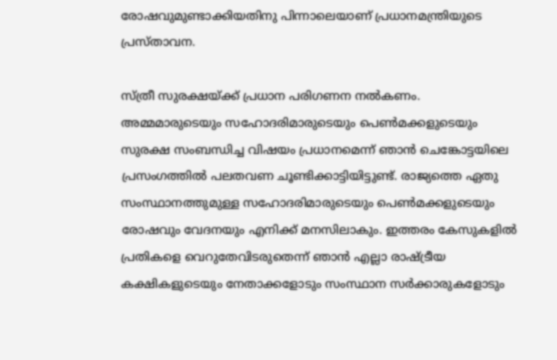രോഷവുമുണ്ടാക്കിയതിനു പിന്നാലെയാണ് പ്രധാനമന്ത്രിയുടെ പ്രസ്താവന.

സ്ത്രീ സുരക്ഷയ്ക്ക് പ്രധാന പരിഗണന നൽകണം. അമ്മമാരുടെയും സഹോദരിമാരുടെയും പെൺമക്കളുടെയും സുരക്ഷ സംബന്ധിച്ച വിഷയം പ്രധാനമെന്ന് ഞാൻ ചെങ്കോട്ടയിലെ പ്രസംഗത്തിൽ പലതവണ ചൂണ്ടിക്കാട്ടിയിട്ടുണ്ട്. രാജ്യത്തെ ഏതു സംസ്ഥാനത്തുമുള്ള സഹോദരിമാരുടെയും പെൺമക്കളുടെയും രോഷവും വേദനയും എനിക്ക് മനസിലാകും. ഇത്തരം കേസുകളിൽ പ്രതികളെ വെറുതേവിടരുതെന്ന് ഞാൻ എല്ലാ രാഷ്‌ട്രീയ കക്ഷികളുടെയും നേതാക്കളോടും സംസ്ഥാന സർക്കാരുകളോടും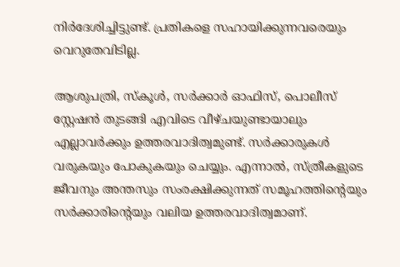നിർദേശിച്ചിട്ടുണ്ട്. പ്രതികളെ സഹായിക്കുന്നവരെയും വെറുതേവിടില്ല.

ആശുപത്രി, സ്കൂൾ, സർക്കാർ ഓഫിസ്, പൊലീസ് സ്റ്റേഷൻ തുടങ്ങി എവിടെ വീഴ്ചയുണ്ടായാലും എല്ലാവർക്കും ഉത്തരവാദിത്വമുണ്ട്. സർക്കാരുകൾ വരുകയും പോകുകയും ചെയ്യും. എന്നാൽ, സ്ത്രീകളുടെ ജീവനും അന്തസും സംരക്ഷിക്കുന്നത് സമൂഹത്തിന്‍റെയും സർക്കാരിന്‍റെയും വലിയ ഉത്തരവാദിത്വമാണ്.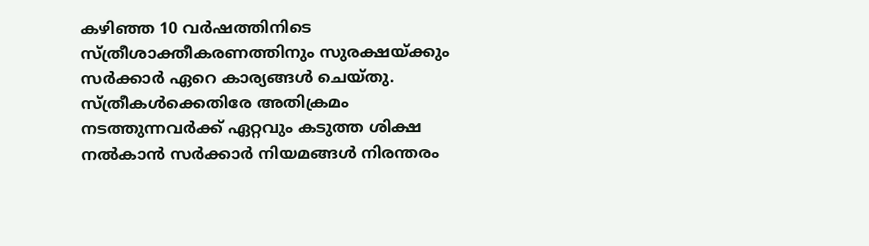കഴിഞ്ഞ 10 വർഷത്തിനിടെ സ്ത്രീശാക്തീകരണത്തിനും സുരക്ഷയ്ക്കും സർക്കാർ ഏറെ കാര്യങ്ങൾ ചെയ്തു. സ്ത്രീകള്‍ക്കെതിരേ അതിക്രമം നടത്തുന്നവര്‍ക്ക് ഏറ്റവും കടുത്ത ശിക്ഷ നല്‍കാന്‍ സർക്കാർ നിയമങ്ങള്‍ നിരന്തരം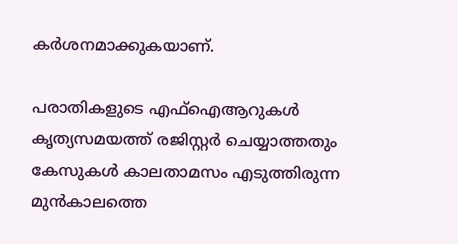കര്‍ശനമാക്കുകയാണ്.

പരാതികളുടെ എഫ്ഐആറുകള്‍ കൃത്യസമയത്ത് രജിസ്റ്റര്‍ ചെയ്യാത്തതും കേസുകള്‍ കാലതാമസം എടുത്തിരുന്ന മുന്‍കാലത്തെ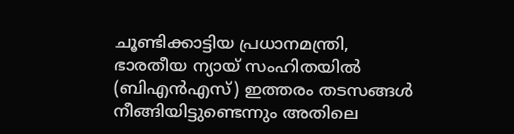ചൂണ്ടിക്കാട്ടിയ പ്രധാനമന്ത്രി, ഭാരതീയ ന്യായ് സംഹിതയില്‍ (ബിഎന്‍എസ്) ഇത്തരം തടസങ്ങള്‍ നീങ്ങിയിട്ടുണ്ടെന്നും അതിലെ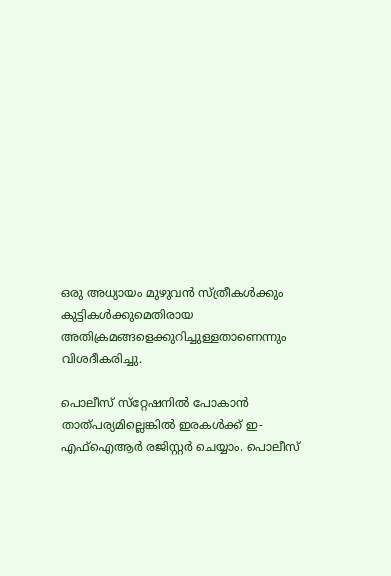ഒരു അധ്യായം മുഴുവന്‍ സ്ത്രീകള്‍ക്കും കുട്ടികള്‍ക്കുമെതിരായ അതിക്രമങ്ങളെക്കുറിച്ചുള്ളതാണെന്നും വിശദീകരിച്ചു.

പൊലീസ് സ്‌റ്റേഷനില്‍ പോകാന്‍ താത്പര്യമില്ലെങ്കില്‍ ഇരകള്‍ക്ക് ഇ-എഫ്‌ഐആര്‍ രജിസ്റ്റര്‍ ചെയ്യാം. പൊലീസ്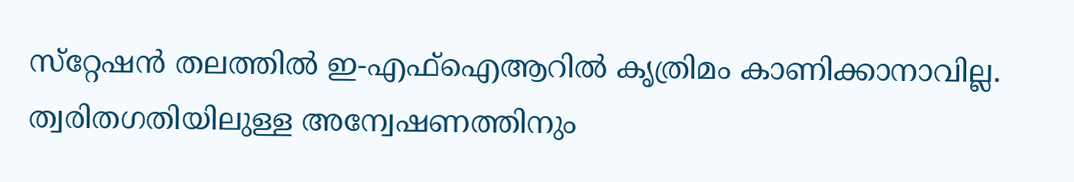സ്‌റ്റേഷന്‍ തലത്തില്‍ ഇ-എഫ്ഐആറില്‍ കൃത്രിമം കാണിക്കാനാവില്ല. ത്വരിതഗതിയിലുള്ള അന്വേഷണത്തിനും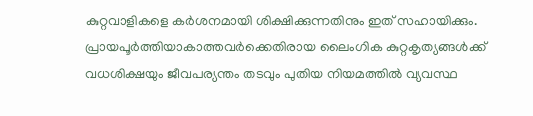കുറ്റവാളികളെ കര്‍ശനമായി ശിക്ഷിക്കുന്നതിനും ഇത് സഹായിക്കും. പ്രായപൂര്‍ത്തിയാകാത്തവര്‍ക്കെതിരായ ലൈംഗിക കുറ്റകൃത്യങ്ങള്‍ക്ക് വധശിക്ഷയും ജീവപര്യന്തം തടവും പുതിയ നിയമത്തില്‍ വ്യവസ്ഥ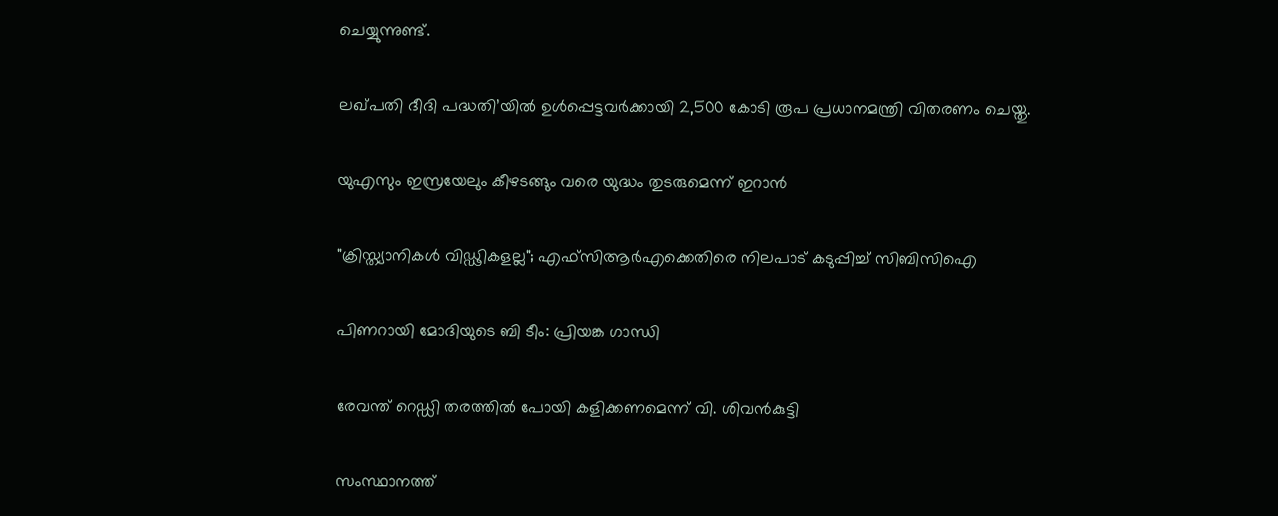ചെയ്യുന്നുണ്ട്.

ലഖ്പതി ദീദി പദ്ധതി’യിൽ ഉൾപ്പെട്ടവർക്കായി 2,500 കോടി രൂപ പ്രധാനമന്ത്രി വിതരണം ചെയ്തു.

യുഎസും ഇസ്രയേലും കീഴടങ്ങും വരെ യുദ്ധം തുടരുമെന്ന് ഇറാന്‍

"ക്രിസ്ത്യാനികൾ വിഡ്ഢികളല്ല"; എഫ്‌സിആര്‍എക്കെതിരെ നിലപാട് കടുപ്പിച്ച് സിബിസിഐ

പിണറായി മോദിയുടെ ബി ടീം: പ്രിയങ്ക ഗാന്ധി

രേവന്ത് റെഡ്ഡി തരത്തിൽ പോയി കളിക്കണമെന്ന് വി. ശിവൻകുട്ടി

സംസ്ഥാനത്ത്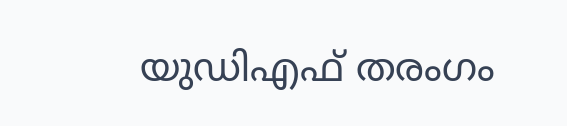യുഡിഎഫ് തരംഗം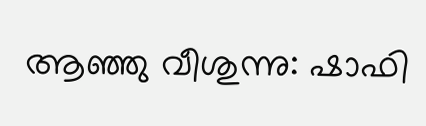ആഞ്ഞു വീശുന്നു: ഷാഫി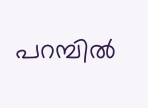പറമ്പിൽ